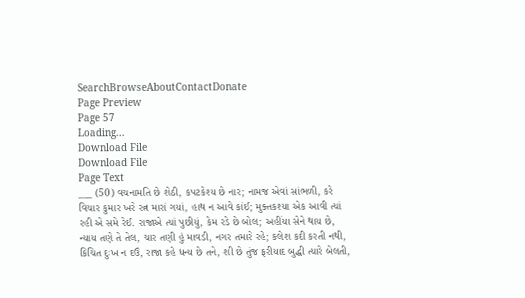SearchBrowseAboutContactDonate
Page Preview
Page 57
Loading...
Download File
Download File
Page Text
___ (50) વચનામતિ છે શેઠી, કપટકેશ્ય છે નાર; નામજ એવાં સાંભળી, કરે વિચાર કુમાર ખરે રત્ન મારાં ગયાં, હાથ ન આવે કાંઈ; મુક્તકશ્યા એક આવી ત્યાં રહી એ સમે રેઈ. રાજાએ ત્યાં પુછીયું, કેમ રડે છે બોલ; અહીંયા સેને થાય છે, ન્યાય તણે તે તેલ, ચાર તણી હું માવડી, નગર તમારે રહે; કલેશ કદી કરતી નથી, કિચિત દુઃખ ન દઉં, રાજા કહે ધન્ય છે તને, શી છે તુંજ ફરીયાદ બુદ્ધી ત્યારે બેલતી,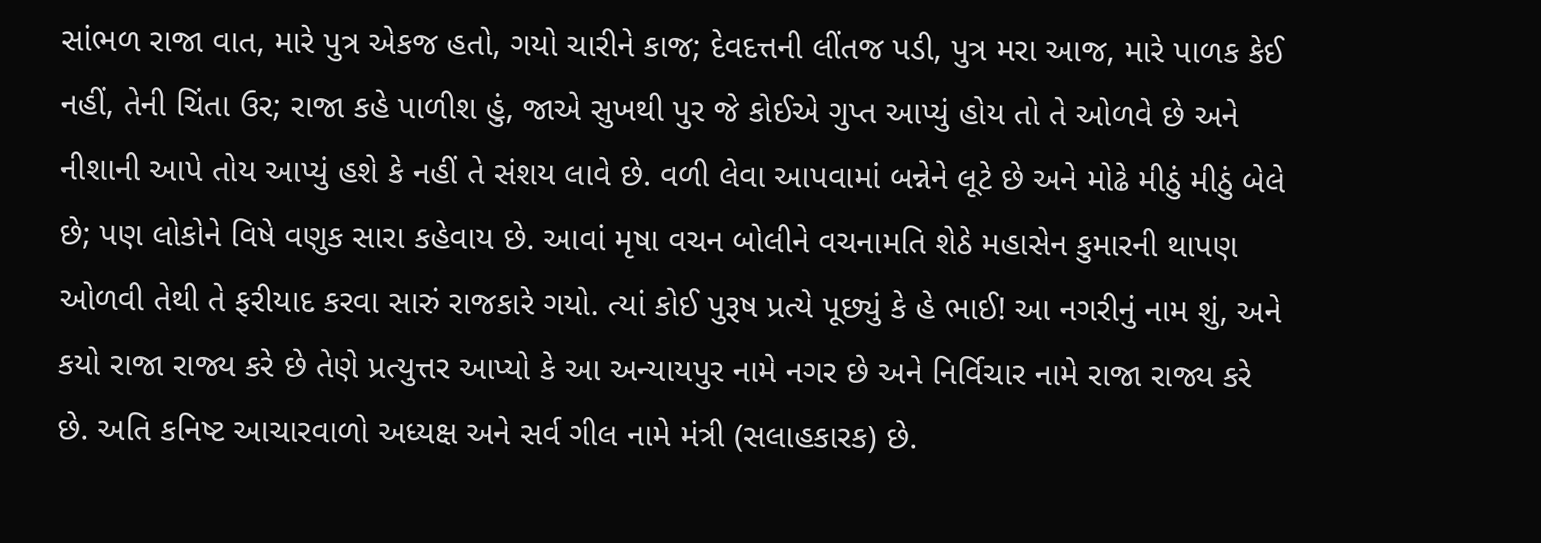સાંભળ રાજા વાત, મારે પુત્ર એકજ હતો, ગયો ચારીને કાજ; દેવદત્તની લીંતજ પડી, પુત્ર મરા આજ, મારે પાળક કેઈ નહીં, તેની ચિંતા ઉર; રાજા કહે પાળીશ હું, જાએ સુખથી પુર જે કોઈએ ગુપ્ત આપ્યું હોય તો તે ઓળવે છે અને નીશાની આપે તોય આપ્યું હશે કે નહીં તે સંશય લાવે છે. વળી લેવા આપવામાં બન્નેને લૂટે છે અને મોઢે મીઠું મીઠું બેલે છે; પણ લોકોને વિષે વણુક સારા કહેવાય છે. આવાં મૃષા વચન બોલીને વચનામતિ શેઠે મહાસેન કુમારની થાપણ ઓળવી તેથી તે ફરીયાદ કરવા સારું રાજકારે ગયો. ત્યાં કોઈ પુરૂષ પ્રત્યે પૂછ્યું કે હે ભાઈ! આ નગરીનું નામ શું, અને કયો રાજા રાજ્ય કરે છે તેણે પ્રત્યુત્તર આપ્યો કે આ અન્યાયપુર નામે નગર છે અને નિર્વિચાર નામે રાજા રાજ્ય કરે છે. અતિ કનિષ્ટ આચારવાળો અધ્યક્ષ અને સર્વ ગીલ નામે મંત્રી (સલાહકારક) છે.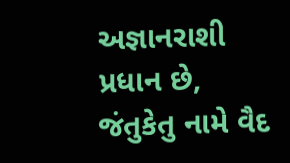અજ્ઞાનરાશી પ્રધાન છે, જંતુકેતુ નામે વૈદ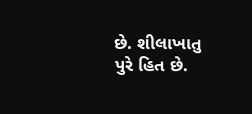છે. શીલાખાતુ પુરે હિત છે.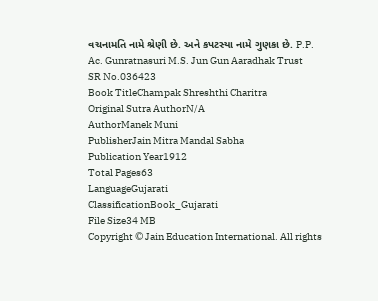વચનામતિ નામે શ્રેણી છે. અને કપટસ્યા નામે ગુણકા છે. P.P. Ac. Gunratnasuri M.S. Jun Gun Aaradhak Trust
SR No.036423
Book TitleChampak Shreshthi Charitra
Original Sutra AuthorN/A
AuthorManek Muni
PublisherJain Mitra Mandal Sabha
Publication Year1912
Total Pages63
LanguageGujarati
ClassificationBook_Gujarati
File Size34 MB
Copyright © Jain Education International. All rights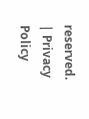reserved. | Privacy Policy